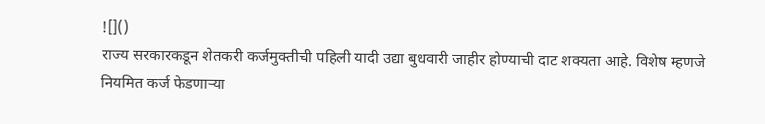![]()
राज्य सरकारकडून शेतकरी कर्जमुक्तीची पहिली यादी उद्या बुधवारी जाहीर होण्याची दाट शक्यता आहे. विशेष म्हणजे नियमित कर्ज फेडणाऱ्या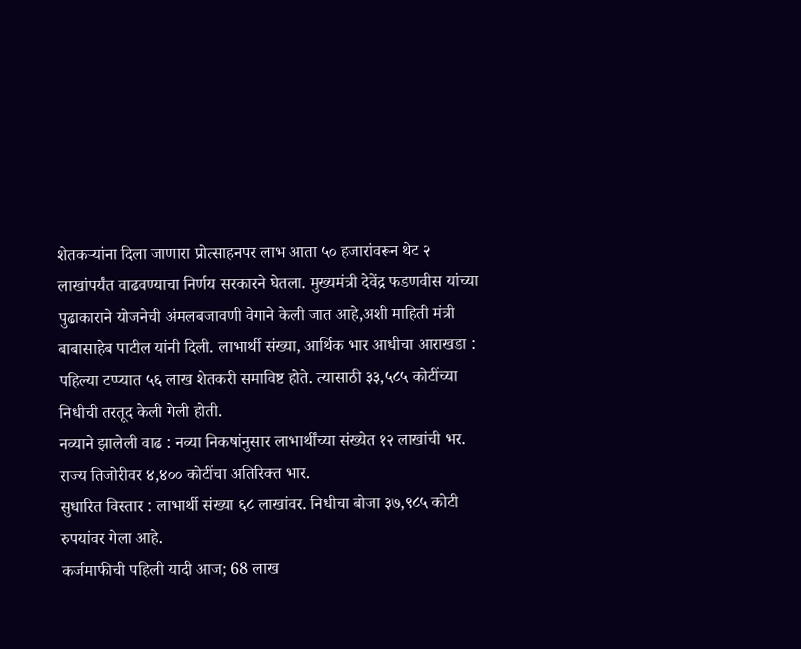शेतकऱ्यांना दिला जाणारा प्रोत्साहनपर लाभ आता ५० हजारांवरून थेट २ लाखांपर्यंत वाढवण्याचा निर्णय सरकारने घेतला. मुख्यमंत्री देवेंद्र फडणवीस यांच्या पुढाकाराने योजनेची अंमलबजावणी वेगाने केली जात आहे,अशी माहिती मंत्री बाबासाहेब पाटील यांनी दिली. लाभार्थी संख्या, आर्थिक भार आधीचा आराखडा : पहिल्या टप्प्यात ५६ लाख शेतकरी समाविष्ट होते. त्यासाठी ३३,५८५ कोटींच्या निधीची तरतूद केली गेली होती.
नव्याने झालेली वाढ : नव्या निकषांनुसार लाभार्थींच्या संख्येत १२ लाखांची भर. राज्य तिजोरीवर ४,४०० कोटींचा अतिरिक्त भार.
सुधारित विस्तार : लाभार्थी संख्या ६८ लाखांवर. निधीचा बोजा ३७,९८५ कोटी रुपयांवर गेला आहे.
कर्जमाफीची पहिली यादी आज; 68 लाख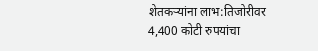शेतकऱ्यांना लाभ:तिजोरीवर 4,400 कोटी रुपयांचा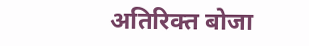अतिरिक्त बोजा